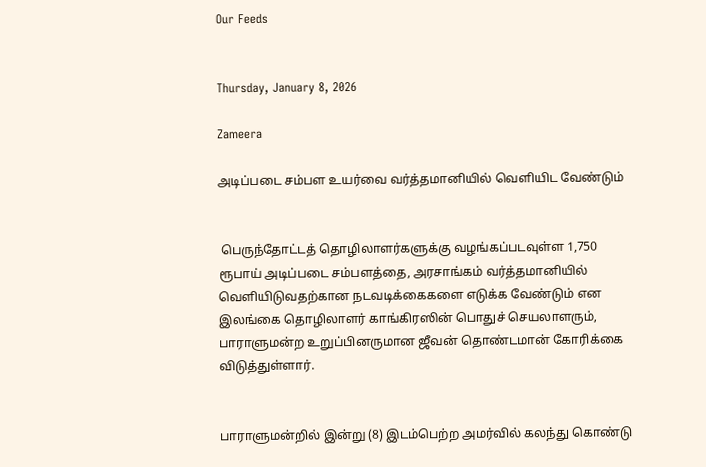Our Feeds


Thursday, January 8, 2026

Zameera

அடிப்படை சம்பள உயர்வை வர்த்தமானியில் வௌியிட வேண்டும்


 பெருந்தோட்டத் தொழிலாளர்களுக்கு வழங்கப்படவுள்ள 1,750 ரூபாய் அடிப்படை சம்பளத்தை, அரசாங்கம் வர்த்தமானியில் வௌியிடுவதற்கான நடவடிக்கைகளை எடுக்க வேண்டும் என இலங்கை தொழிலாளர் காங்கிரஸின் பொதுச் செயலாளரும், பாராளுமன்ற உறுப்பினருமான ஜீவன் தொண்டமான் கோரிக்கை விடுத்துள்ளார்.


பாராளுமன்றில் இன்று (8) இடம்பெற்ற அமர்வில் கலந்து கொண்டு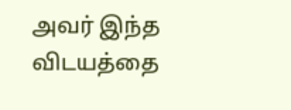அவர் இந்த விடயத்தை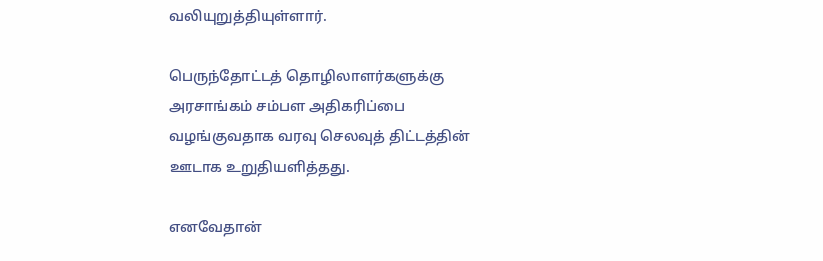வலியுறுத்தியுள்ளார்.

பெருந்தோட்டத் தொழிலாளர்களுக்கு அரசாங்கம் சம்பள அதிகரிப்பை வழங்குவதாக வரவு செலவுத் திட்டத்தின் ஊடாக உறுதியளித்தது.

எனவேதான்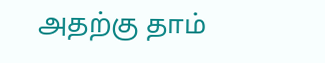அதற்கு தாம்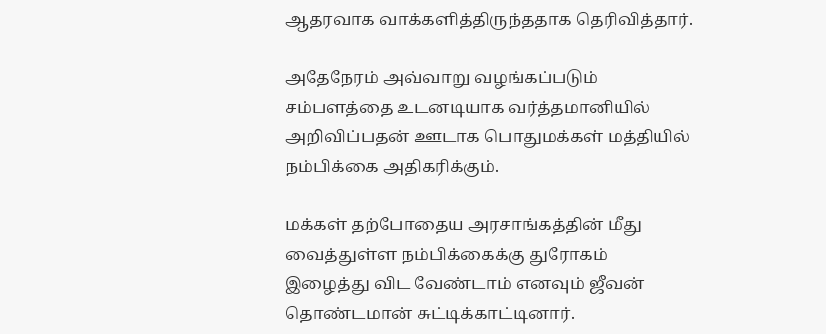ஆதரவாக வாக்களித்திருந்ததாக தெரிவித்தார்.

அதேநேரம் அவ்வாறு வழங்கப்படும் சம்பளத்தை உடனடியாக வர்த்தமானியில் அறிவிப்பதன் ஊடாக பொதுமக்கள் மத்தியில் நம்பிக்கை அதிகரிக்கும்.

மக்கள் தற்போதைய அரசாங்கத்தின் மீது வைத்துள்ள நம்பிக்கைக்கு துரோகம் இழைத்து விட வேண்டாம் எனவும் ஜீவன் தொண்டமான் சுட்டிக்காட்டினார்.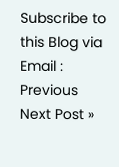Subscribe to this Blog via Email :
Previous
Next Post »